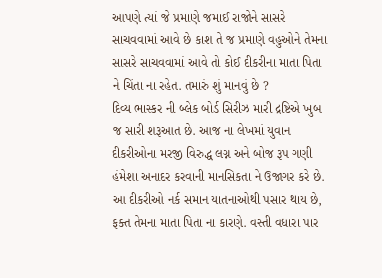આપણે ત્યાં જે પ્રમાણે જમાઈ રાજોને સાસરે સાચવવામાં આવે છે કાશ તે જ પ્રમાણે વહુઓને તેમના સાસરે સાચવવામાં આવે તો કોઈ દીકરીના માતા પિતા ને ચિંતા ના રહેત. તમારું શું માનવું છે ?
દિવ્ય ભાસ્કર ની બ્લેક બોર્ડ સિરીઝ મારી દ્રષ્ટિએ ખુબ જ સારી શરૂઆત છે. આજ ના લેખમાં યુવાન દીકરીઓના મરજી વિરુદ્ધ લગ્ન અને બોજ રૂપ ગણી હંમેશા અનાદર કરવાની માનસિકતા ને ઉજાગર કરે છે. આ દીકરીઓ નર્ક સમાન યાતનાઓથી પસાર થાય છે, ફક્ત તેમના માતા પિતા ના કારણે. વસ્તી વધારા પાર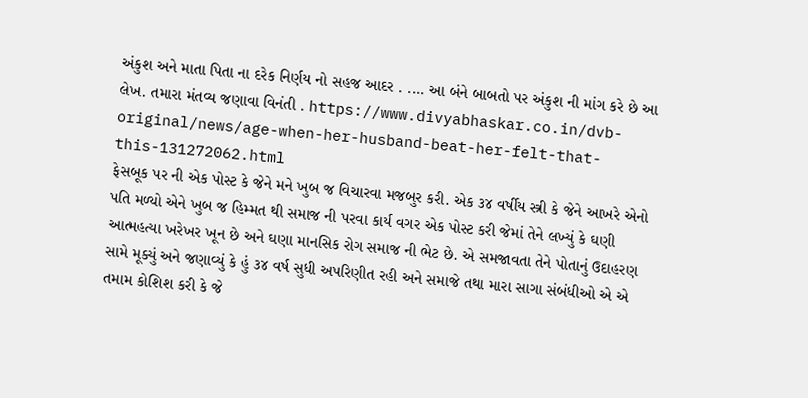અંકુશ અને માતા પિતા ના દરેક નિર્ણય નો સહજ આદર . .... આ બંને બાબતો પર અંકુશ ની માંગ કરે છે આ લેખ. તમારા મંતવ્ય જણાવા વિનંતી . https://www.divyabhaskar.co.in/dvb-original/news/age-when-her-husband-beat-her-felt-that-this-131272062.html
ફેસબૂક પર ની એક પોસ્ટ કે જેને મને ખુબ જ વિચારવા મજબુર કરી. એક ૩૪ વર્ષીય સ્ત્રી કે જેને આખરે એનો પતિ મળ્યો એને ખુબ જ હિમ્મત થી સમાજ ની પરવા કાર્ય વગર એક પોસ્ટ કરી જેમાં તેને લખ્યું કે ઘણી આત્મહત્યા ખરેખર ખૂન છે અને ઘણા માનસિક રોગ સમાજ ની ભેટ છે. એ સમજાવતા તેને પોતાનું ઉદાહરણ સામે મૂક્યું અને જણાવ્યું કે હું ૩૪ વર્ષ સુધી અપરિણીત રહી અને સમાજે તથા મારા સાગા સંબંધીઓ એ એ તમામ કોશિશ કરી કે જે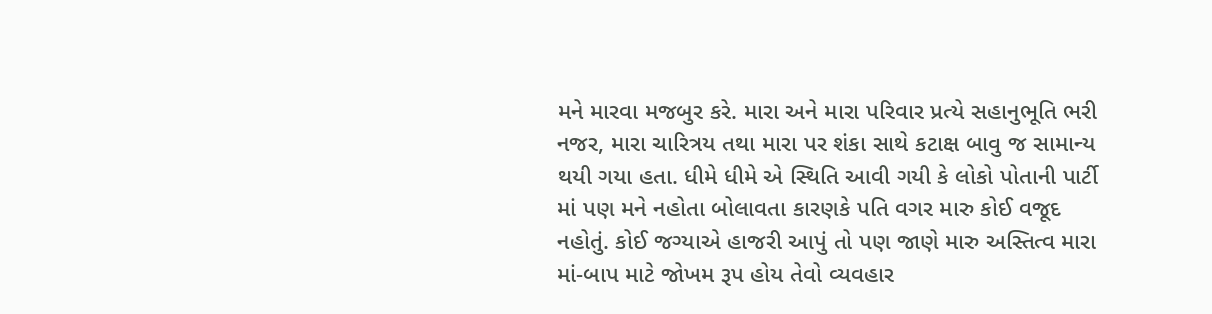મને મારવા મજબુર કરે. મારા અને મારા પરિવાર પ્રત્યે સહાનુભૂતિ ભરી નજર, મારા ચારિત્રય તથા મારા પર શંકા સાથે કટાક્ષ બાવુ જ સામાન્ય થયી ગયા હતા. ધીમે ધીમે એ સ્થિતિ આવી ગયી કે લોકો પોતાની પાર્ટી માં પણ મને નહોતા બોલાવતા કારણકે પતિ વગર મારુ કોઈ વજૂદ નહોતું. કોઈ જગ્યાએ હાજરી આપું તો પણ જાણે મારુ અસ્તિત્વ મારા માં-બાપ માટે જોખમ રૂપ હોય તેવો વ્યવહાર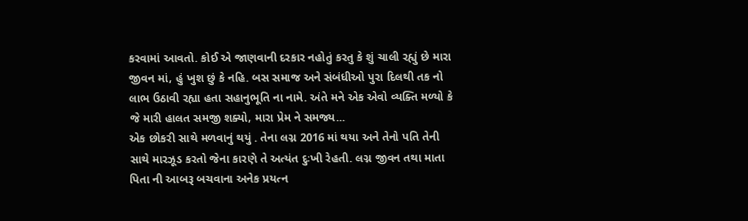કરવામાં આવતો. કોઈ એ જાણવાની દરકાર નહોતું કરતુ કે શું ચાલી રહ્યું છે મારા જીવન માં, હું ખુશ છું કે નહિ. બસ સમાજ અને સંબંધીઓ પુરા દિલથી તક નો લાભ ઉઠાવી રહ્યા હતા સહાનુભૂતિ ના નામે. અંતે મને એક એવો વ્યક્તિ મળ્યો કે જે મારી હાલત સમજી શક્યો, મારા પ્રેમ ને સમજ્ય...
એક છોકરી સાથે મળવાનું થયું . તેના લગ્ન 2016 માં થયા અને તેનો પતિ તેની સાથે મારઝૂડ કરતો જેના કારણે તે અત્યંત દુઃખી રેહતી. લગ્ન જીવન તથા માતા પિતા ની આબરૂ બચવાના અનેક પ્રયત્ન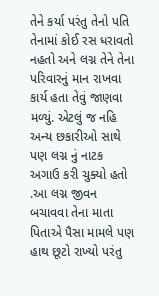તેને કર્યા પરંતુ તેનો પતિ તેનામાં કોઈ રસ ધરાવતો નહતો અને લગ્ન તેને તેના પરિવારનું માન રાખવા કાર્ય હતા તેવું જાણવા મળ્યું. એટલું જ નહિ અન્ય છકારીઓ સાથે પણ લગ્ન નું નાટક અગાઉ કરી ચુક્યો હતો .આ લગ્ન જીવન બચાવવા તેના માતા પિતાએ પૈસા મામલે પણ હાથ છૂટો રાખ્યો પરંતુ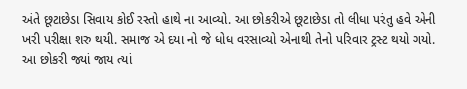અંતે છૂટાછેડા સિવાય કોઈ રસ્તો હાથે ના આવ્યો. આ છોકરીએ છૂટાછેડા તો લીધા પરંતુ હવે એની ખરી પરીક્ષા શરુ થયી. સમાજ એ દયા નો જે ધોધ વરસાવ્યો એનાથી તેનો પરિવાર ટ્રસ્ટ થયો ગયો. આ છોકરી જ્યાં જાય ત્યાં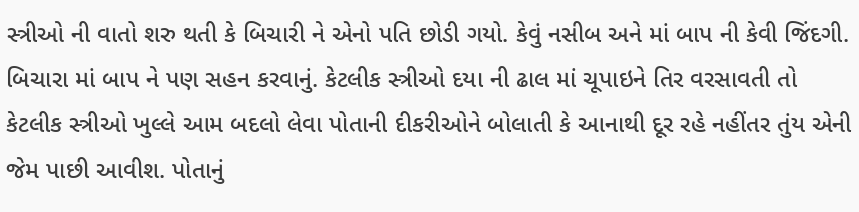સ્ત્રીઓ ની વાતો શરુ થતી કે બિચારી ને એનો પતિ છોડી ગયો. કેવું નસીબ અને માં બાપ ની કેવી જિંદગી. બિચારા માં બાપ ને પણ સહન કરવાનું. કેટલીક સ્ત્રીઓ દયા ની ઢાલ માં ચૂપાઇને તિર વરસાવતી તો કેટલીક સ્ત્રીઓ ખુલ્લે આમ બદલો લેવા પોતાની દીકરીઓને બોલાતી કે આનાથી દૂર રહે નહીંતર તુંય એની જેમ પાછી આવીશ. પોતાનું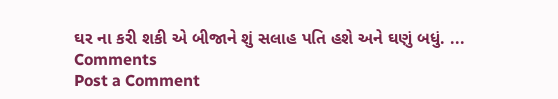ઘર ના કરી શકી એ બીજાને શું સલાહ પતિ હશે અને ઘણું બધું. ...
Comments
Post a Comment